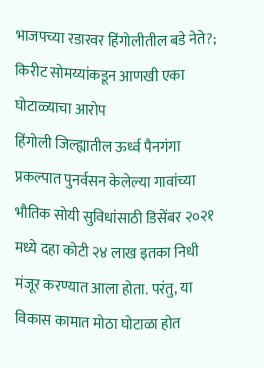भाजपच्या रडारवर हिंगोलीतील बडे नेते?; किरीट सोमय्यांकडून आणखी एका घोटाळ्याचा आरोप
हिंगोली जिल्ह्यातील ऊर्ध्व पैनगंगा प्रकल्पात पुनर्वसन केलेल्या गावांच्या भौतिक सोयी सुविधांसाठी डिसेंबर २०२१ मध्ये दहा कोटी २४ लाख इतका निधी मंजूर करण्यात आला होता. परंतु, या विकास कामात मोठा घोटाळा होत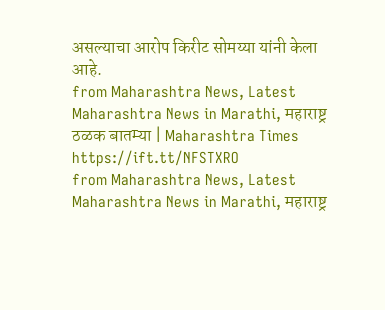असल्याचा आरोप किरीट सोमय्या यांनी केला आहे.
from Maharashtra News, Latest Maharashtra News in Marathi, महाराष्ट्र ठळक बातम्या | Maharashtra Times https://ift.tt/NFSTXRO
from Maharashtra News, Latest Maharashtra News in Marathi, महाराष्ट्र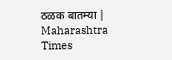ठळक बातम्या | Maharashtra Times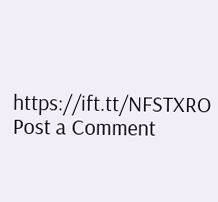https://ift.tt/NFSTXRO
Post a Comment